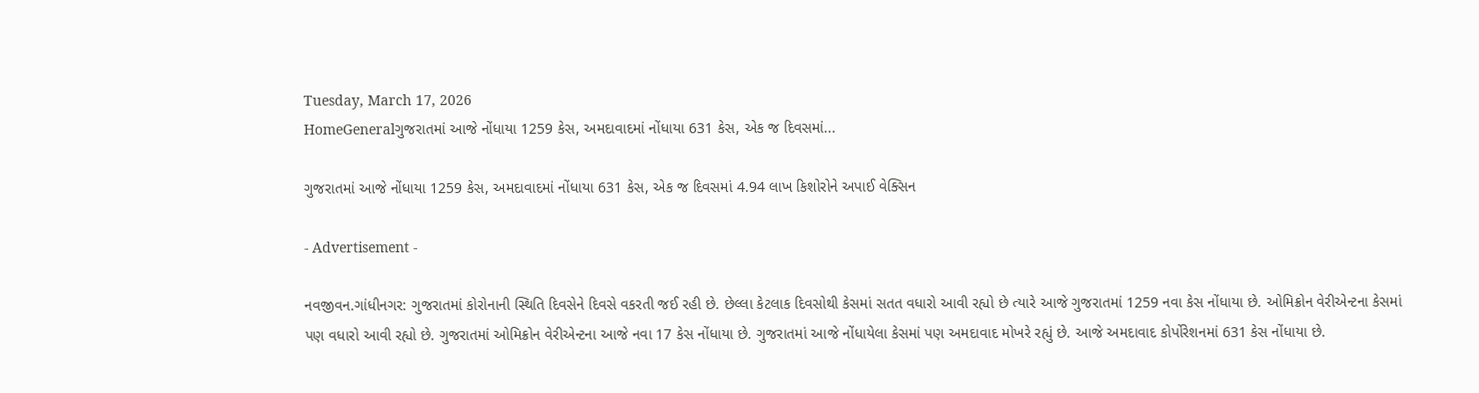Tuesday, March 17, 2026
HomeGeneralગુજરાતમાં આજે નોંધાયા 1259 કેસ, અમદાવાદમાં નોંધાયા 631 કેસ, એક જ દિવસમાં...

ગુજરાતમાં આજે નોંધાયા 1259 કેસ, અમદાવાદમાં નોંધાયા 631 કેસ, એક જ દિવસમાં 4.94 લાખ કિશોરોને અપાઈ વેક્સિન

- Advertisement -

નવજીવન.ગાંધીનગર: ગુજરાતમાં કોરોનાની સ્થિતિ દિવસેને દિવસે વકરતી જઈ રહી છે. છેલ્લા કેટલાક દિવસોથી કેસમાં સતત વધારો આવી રહ્યો છે ત્યારે આજે ગુજરાતમાં 1259 નવા કેસ નોંધાયા છે. ઓમિક્રોન વેરીએન્ટના કેસમાં પણ વધારો આવી રહ્યો છે. ગુજરાતમાં ઓમિક્રોન વેરીએન્ટના આજે નવા 17 કેસ નોંધાયા છે. ગુજરાતમાં આજે નોંધાયેલા કેસમાં પણ અમદાવાદ મોખરે રહ્યું છે. આજે અમદાવાદ કોર્પોરેશનમાં 631 કેસ નોંધાયા છે.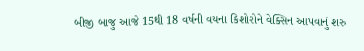બીજી બાજુ આજે 15થી 18 વર્ષની વયના કિશોરોને વેક્સિન આપવાનું શરુ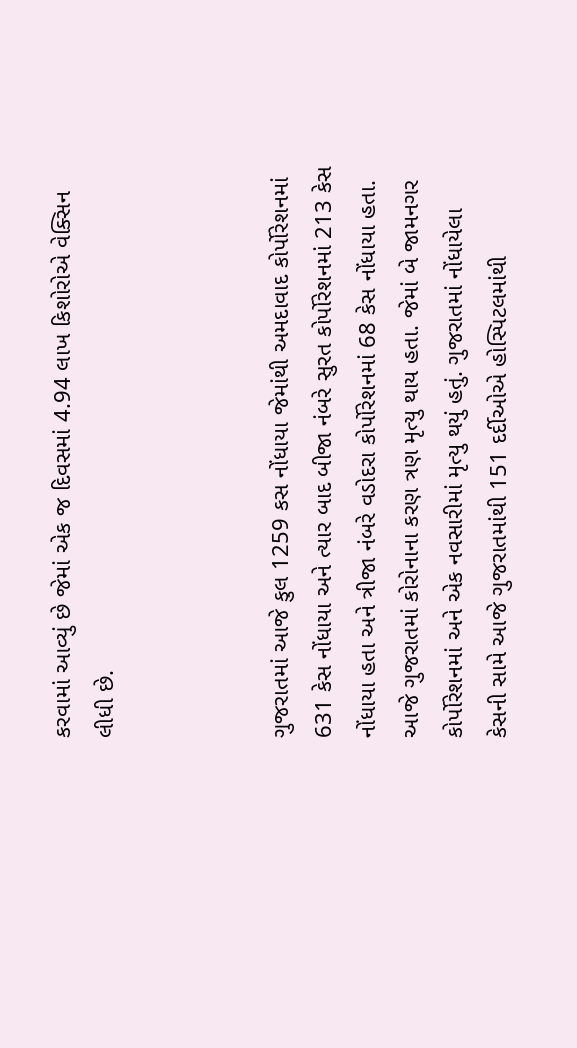કરવામાં આવ્યું છે જેમાં એક જ દિવસમાં 4.94 લાખ કિશોરોએ વેક્સિન લીધી છે.



ગુજરાતમાં આજે કુલ 1259 કસ નોંધાયા જેમાંથી અમદાવાદ કોર્પોરેશનમાં 631 કેસ નોંધાયા અને ત્યાર બાદ બીજા નંબરે સુરત કોર્પોરેશનમાં 213 કેસ નોંધાયા હતા અને ત્રીજા નંબરે વડોદરા કોર્પોરેશનમાં 68 કેસ નોંધાયા હતા. આજે ગુજરાતમાં કોરોનાના કરણ ત્રણ મૃત્યુ થાય હતા. જેમાં બે જામનગર કોર્પોરેશનમાં અને એક નવસારીમાં મૃત્યુ થયું હતું. ગુજરાતમાં નોંધાયેલા કેસની સામે આજે ગુજરાતમાંથી 151 દર્દીઓએ હોસ્પિટલમાંથી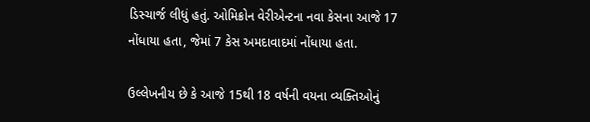ડિસ્ચાર્જ લીધું હતું. ઓમિક્રોન વેરીએન્ટના નવા કેસના આજે 17 નોંધાયા હતા, જેમાં 7 કેસ અમદાવાદમાં નોંધાયા હતા.

ઉલ્લેખનીય છે કે આજે 15થી 18 વર્ષની વયના વ્યક્તિઓનું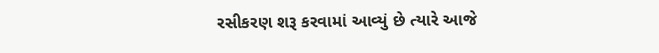રસીકરણ શરૂ કરવામાં આવ્યું છે ત્યારે આજે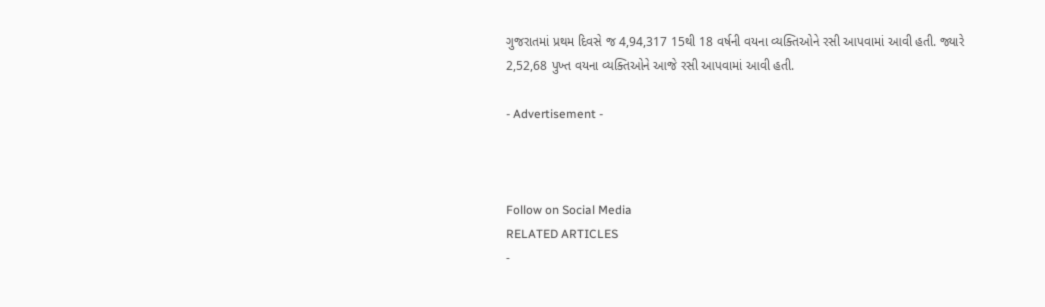ગુજરાતમાં પ્રથમ દિવસે જ 4,94,317 15થી 18 વર્ષની વયના વ્યક્તિઓને રસી આપવામાં આવી હતી. જ્યારે 2,52,68 પુખ્ત વયના વ્યક્તિઓને આજે રસી આપવામાં આવી હતી.

- Advertisement -



Follow on Social Media
RELATED ARTICLES
-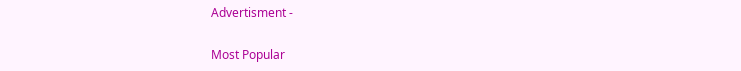Advertisment -

Most Popular